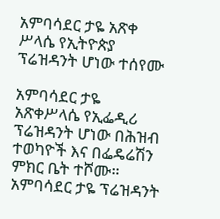አምባሳደር ታዬ አጽቀ ሥላሴ የኢትዮጵያ ፕሬዝዳንት ሆነው ተሰየሙ

አምባሳደር ታዬ አጽቀሥላሴ የኢፌዲሪ ፕሬዝዳንት ሆነው በሕዝብ ተወካዮች እና በፌዴሬሽን ምክር ቤት ተሾሙ። አምባሳደር ታዬ ፕሬዝዳንት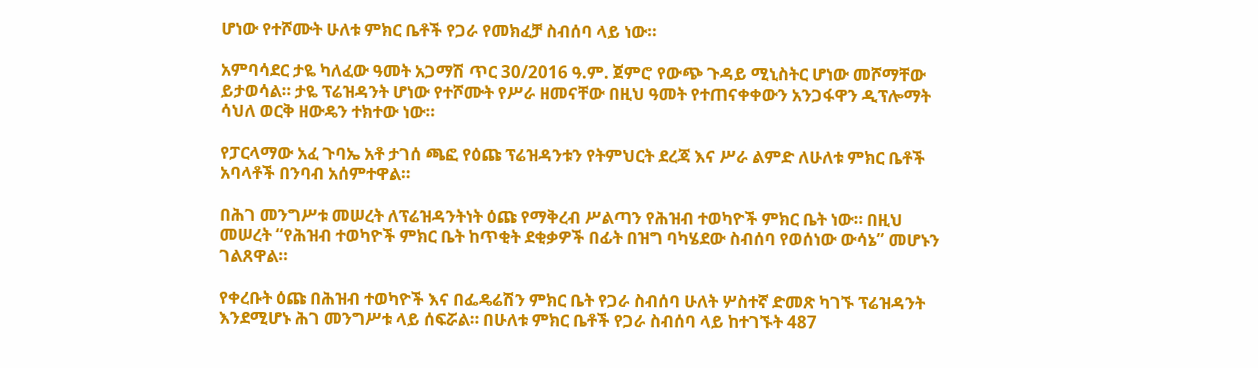ሆነው የተሾሙት ሁለቱ ምክር ቤቶች የጋራ የመክፈቻ ስብሰባ ላይ ነው።

አምባሳደር ታዬ ካለፈው ዓመት አጋማሽ ጥር 30/2016 ዓ.ም. ጀምሮ የውጭ ጉዳይ ሚኒስትር ሆነው መሾማቸው ይታወሳል። ታዬ ፕሬዝዳንት ሆነው የተሾሙት የሥራ ዘመናቸው በዚህ ዓመት የተጠናቀቀውን አንጋፋዋን ዲፕሎማት ሳህለ ወርቅ ዘውዴን ተክተው ነው።

የፓርላማው አፈ ጉባኤ አቶ ታገሰ ጫፎ የዕጩ ፕሬዝዳንቱን የትምህርት ደረጃ እና ሥራ ልምድ ለሁለቱ ምክር ቤቶች አባላቶች በንባብ አሰምተዋል።

በሕገ መንግሥቱ መሠረት ለፕሬዝዳንትነት ዕጩ የማቅረብ ሥልጣን የሕዝብ ተወካዮች ምክር ቤት ነው። በዚህ መሠረት “የሕዝብ ተወካዮች ምክር ቤት ከጥቂት ደቂቃዎች በፊት በዝግ ባካሄደው ስብሰባ የወሰነው ውሳኔ” መሆኑን ገልጸዋል።

የቀረቡት ዕጩ በሕዝብ ተወካዮች እና በፌዴሬሽን ምክር ቤት የጋራ ስብሰባ ሁለት ሦስተኛ ድመጽ ካገኙ ፕሬዝዳንት እንደሚሆኑ ሕገ መንግሥቱ ላይ ሰፍሯል። በሁለቱ ምክር ቤቶች የጋራ ስብሰባ ላይ ከተገኙት 487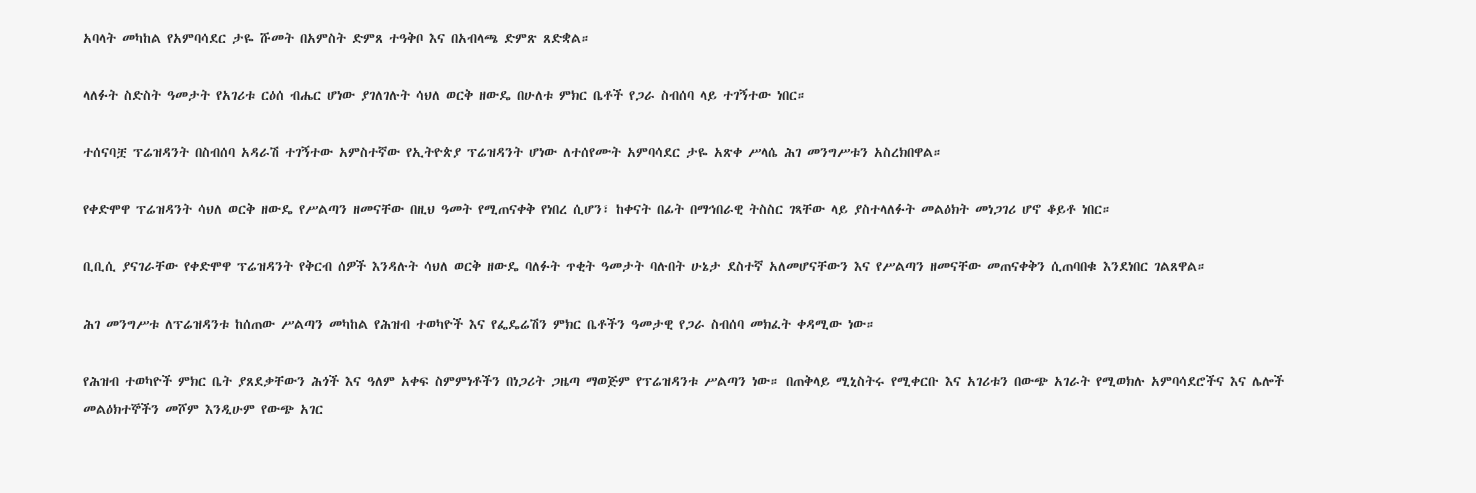አባላት መካከል የአምባሳደር ታዬ ሹመት በአምስት ድምጸ ተዓቅቦ እና በአብላጫ ድምጽ ጸድቋል።

ላለፉት ስድስት ዓመታት የአገሪቱ ርዕሰ ብሔር ሆነው ያገለገሉት ሳህለ ወርቅ ዘውዴ በሁለቱ ምክር ቤቶች የጋራ ስብሰባ ላይ ተገኝተው ነበር።

ተሰናባቿ ፕሬዝዳንት በስብሰባ አዳራሽ ተገኝተው አምስተኛው የኢትዮጵያ ፕሬዝዳንት ሆነው ለተሰየሙት አምባሳደር ታዬ አጽቀ ሥላሴ ሕገ መንግሥቱን አስረክበዋል።

የቀድሞዋ ፕሬዝዳንት ሳህለ ወርቅ ዘውዴ የሥልጣን ዘመናቸው በዚህ ዓመት የሚጠናቀቅ የነበረ ሲሆን፣ ከቀናት በፊት በማኅበራዊ ትስስር ገጻቸው ላይ ያስተላለፉት መልዕክት መነጋገሪ ሆኖ ቆይቶ ነበር።

ቢቢሲ ያናገራቸው የቀድሞዋ ፕሬዝዳንት የቅርብ ሰዎች እንዳሉት ሳህለ ወርቅ ዘውዴ ባለፉት ጥቂት ዓመታት ባሉበት ሁኔታ ደስተኛ አለመሆናቸውን እና የሥልጣን ዘመናቸው መጠናቀቅን ሲጠባበቁ እንደነበር ገልጸዋል።

ሕገ መንግሥቱ ለፕሬዝዳንቱ ከሰጠው ሥልጣን መካከል የሕዝብ ተወካዮች እና የፌዴሬሽን ምክር ቤቶችን ዓመታዊ የጋራ ስብሰባ መክፈት ቀዳሚው ነው።

የሕዝብ ተወካዮች ምክር ቤት ያጸደቃቸውን ሕጎች እና ዓለም አቀፍ ስምምነቶችን በነጋሪት ጋዜጣ ማወጅም የፕሬዝዳንቱ ሥልጣን ነው። በጠቅላይ ሚኒስትሩ የሚቀርቡ እና አገሪቱን በውጭ አገራት የሚወክሉ አምባሳደሮችና እና ሌሎች መልዕክተኞችን መሾም እንዲሁም የውጭ አገር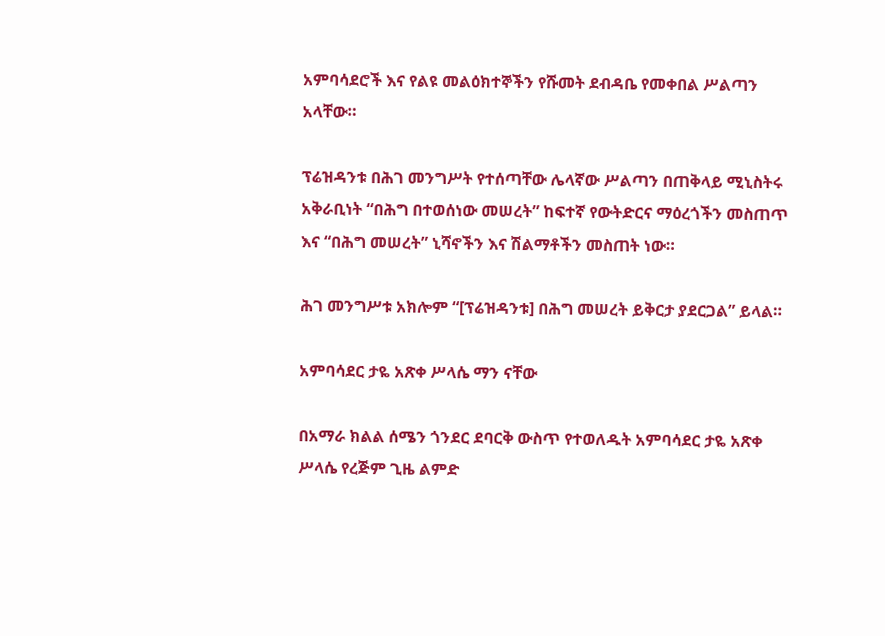አምባሳደሮች እና የልዩ መልዕክተኞችን የሹመት ደብዳቤ የመቀበል ሥልጣን አላቸው።

ፕሬዝዳንቱ በሕገ መንግሥት የተሰጣቸው ሌላኛው ሥልጣን በጠቅላይ ሚኒስትሩ አቅራቢነት “በሕግ በተወሰነው መሠረት” ከፍተኛ የውትድርና ማዕረጎችን መስጠጥ እና “በሕግ መሠረት” ኒሻኖችን እና ሽልማቶችን መስጠት ነው።

ሕገ መንግሥቱ አክሎም “[ፕሬዝዳንቱ] በሕግ መሠረት ይቅርታ ያደርጋል” ይላል።

አምባሳደር ታዬ አጽቀ ሥላሴ ማን ናቸው

በአማራ ክልል ሰሜን ጎንደር ደባርቅ ውስጥ የተወለዱት አምባሳደር ታዬ አጽቀ ሥላሴ የረጅም ጊዜ ልምድ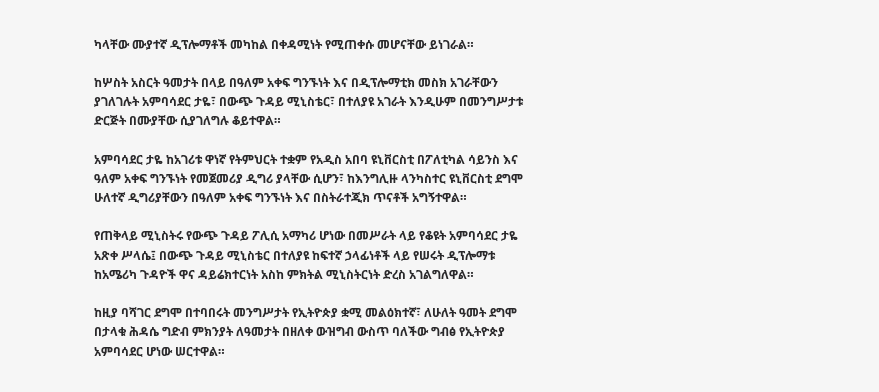ካላቸው ሙያተኛ ዲፕሎማቶች መካከል በቀዳሚነት የሚጠቀሱ መሆናቸው ይነገራል።

ከሦስት አስርት ዓመታት በላይ በዓለም አቀፍ ግንኙነት እና በዲፕሎማቲክ መስክ አገራቸውን ያገለገሉት አምባሳደር ታዬ፣ በውጭ ጉዳይ ሚኒስቴር፣ በተለያዩ አገራት እንዲሁም በመንግሥታቱ ድርጅት በሙያቸው ሲያገለግሉ ቆይተዋል።

አምባሳደር ታዬ ከአገሪቱ ዋነኛ የትምህርት ተቋም የአዲስ አበባ ዩኒቨርስቲ በፖለቲካል ሳይንስ እና ዓለም አቀፍ ግንኙነት የመጀመሪያ ዲግሪ ያላቸው ሲሆን፣ ከእንግሊዙ ላንካስተር ዩኒቨርስቲ ደግሞ ሁለተኛ ዲግሪያቸውን በዓለም አቀፍ ግንኙነት እና በስትራተጂክ ጥናቶች አግኝተዋል።

የጠቅላይ ሚኒስትሩ የውጭ ጉዳይ ፖሊሲ አማካሪ ሆነው በመሥራት ላይ የቆዩት አምባሳደር ታዬ አጽቀ ሥላሴ፤ በውጭ ጉዳይ ሚኒስቴር በተለያዩ ከፍተኛ ኃላፊነቶች ላይ የሠሩት ዲፕሎማቱ ከአሜሪካ ጉዳዮች ዋና ዳይሬክተርነት አስከ ምክትል ሚኒስትርነት ድረስ አገልግለዋል።

ከዚያ ባሻገር ደግሞ በተባበሩት መንግሥታት የኢትዮጵያ ቋሚ መልዕክተኛ፣ ለሁለት ዓመት ደግሞ በታላቁ ሕዳሴ ግድብ ምክንያት ለዓመታት በዘለቀ ውዝግብ ውስጥ ባለችው ግብፅ የኢትዮጵያ አምባሳደር ሆነው ሠርተዋል።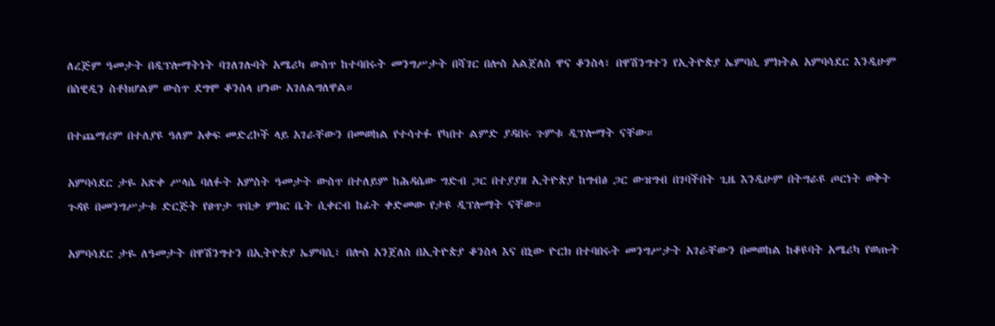ለረጅም ዓመታት በዲፕሎማትነት ባገለገሉባት አሜሪካ ውስጥ ከተባበሩት መንግሥታት በሻገር በሎስ አልጀለስ ዋና ቆንስላ፣ በዋሽንግተን የኢትዮጵያ ኤምባሲ ምክትል አምባሳደር እንዲሁም በስዊዲን ስቶክሆልም ውስጥ ደግሞ ቆንስላ ሆነው አገለልግለዋል።

በተጨማሪም በተለያዩ ዓለም አቀፍ መድረኮች ላይ አገራቸውን በመወከል የተሳተፉ የካበተ ልምድ ያዳበሩ ጉምቱ ዲፕሎማት ናቸው።

አምባሳደር ታዬ አጽቀ ሥላሴ ባለፉት አምስት ዓመታት ውስጥ በተለይም ከሕዳሴው ግድብ ጋር በተያያዘ ኢትዮጵያ ከግብፅ ጋር ውዝግብ በገባችበት ጊዜ እንዲሁም በትግራዩ ጦርነት ወቅት ጉዳዩ በመንግሥታቱ ድርጅት የፀጥታ ጥበቃ ምክር ቤት ሲቀርብ ከፊት ቀድመው የታዩ ዲፕሎማት ናቸው።

አምባሳደር ታዬ ለዓመታት በዋሽንግተን በኢትዮጵያ ኤምባሲ፣ በሎስ አንጀለስ በኢትዮጵያ ቆንስላ እና በኒው ዮርክ በተባበሩት መንግሥታት አገራቸውን በመወከል ከቆዩባት አሜሪካ የወጡት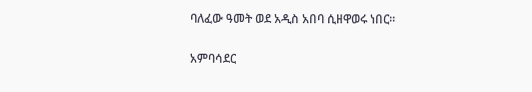ባለፈው ዓመት ወደ አዲስ አበባ ሲዘዋወሩ ነበር።

አምባሳደር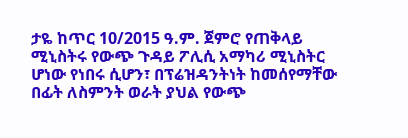ታዬ ከጥር 10/2015 ዓ.ም. ጀምሮ የጠቅላይ ሚኒስትሩ የውጭ ጉዳይ ፖሊሲ አማካሪ ሚኒስትር ሆነው የነበሩ ሲሆን፣ በፕሬዝዳንትነት ከመሰየማቸው በፊት ለስምንት ወራት ያህል የውጭ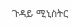ጉዳይ ሚኒስትር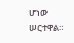ሆነው ሠርተዋል።